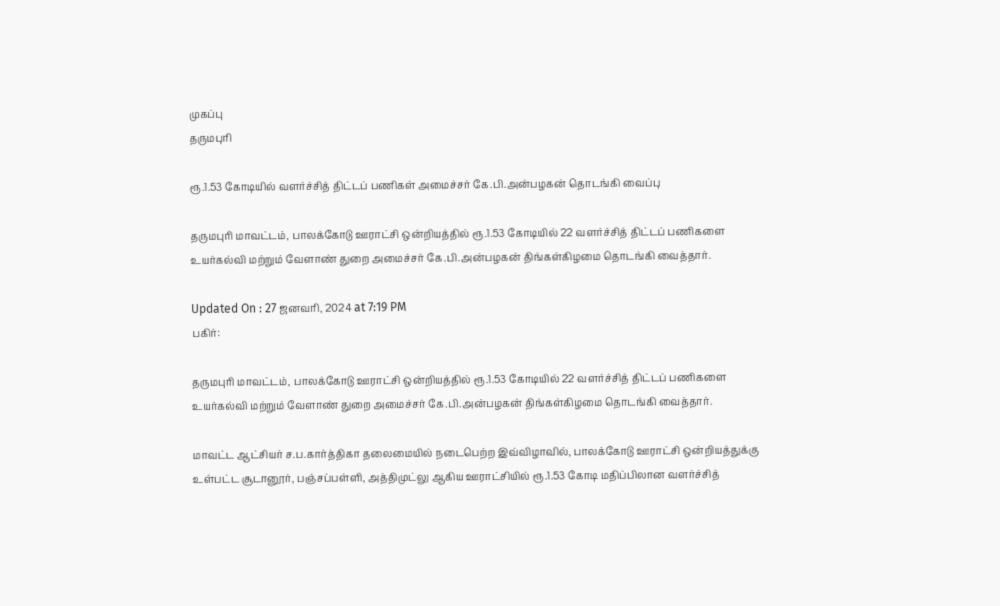முகப்பு
தருமபுரி

ரூ.1.53 கோடியில் வளர்ச்சித் திட்டப் பணிகள் அமைச்சர் கே.பி.அன்பழகன் தொடங்கி வைப்பு

தருமபுரி மாவட்டம், பாலக்கோடு ஊராட்சி ஒன்றியத்தில் ரூ.1.53 கோடியில் 22 வளர்ச்சித் திட்டப் பணிகளை உயர்கல்வி மற்றும் வேளாண் துறை அமைச்சர் கே.பி.அன்பழகன் திங்கள்கிழமை தொடங்கி வைத்தார்.

Updated On : 27 ஜனவரி, 2024 at 7:19 PM
பகிர்:

தருமபுரி மாவட்டம், பாலக்கோடு ஊராட்சி ஒன்றியத்தில் ரூ.1.53 கோடியில் 22 வளர்ச்சித் திட்டப் பணிகளை உயர்கல்வி மற்றும் வேளாண் துறை அமைச்சர் கே.பி.அன்பழகன் திங்கள்கிழமை தொடங்கி வைத்தார்.

மாவட்ட ஆட்சியர் ச.ப.கார்த்திகா தலைமையில் நடைபெற்ற இவ்விழாவில், பாலக்கோடு ஊராட்சி ஒன்றியத்துக்கு உள்பட்ட சூடானூர், பஞ்சப்பள்ளி, அத்திமுட்லு ஆகிய ஊராட்சியில் ரூ.1.53 கோடி மதிப்பிலான வளர்ச்சித்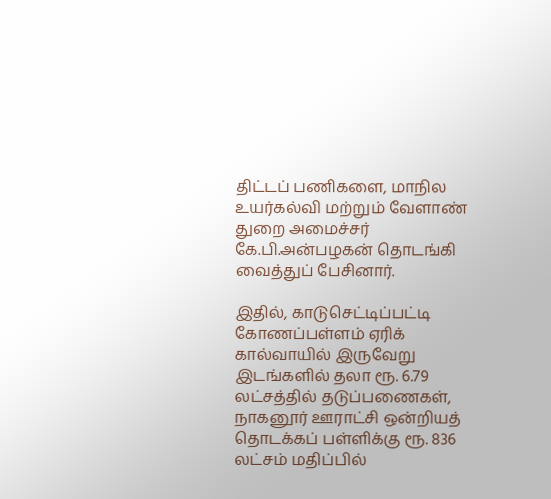திட்டப் பணிகளை, மாநில உயர்கல்வி மற்றும் வேளாண் துறை அமைச்சர் கே.பி.அன்பழகன் தொடங்கி வைத்துப் பேசினார்.

இதில், காடுசெட்டிப்பட்டி கோணப்பள்ளம் ஏரிக் கால்வாயில் இருவேறு இடங்களில் தலா ரூ. 6.79 லட்சத்தில் தடுப்பணைகள், நாகனூர் ஊராட்சி ஒன்றியத் தொடக்கப் பள்ளிக்கு ரூ. 836 லட்சம் மதிப்பில்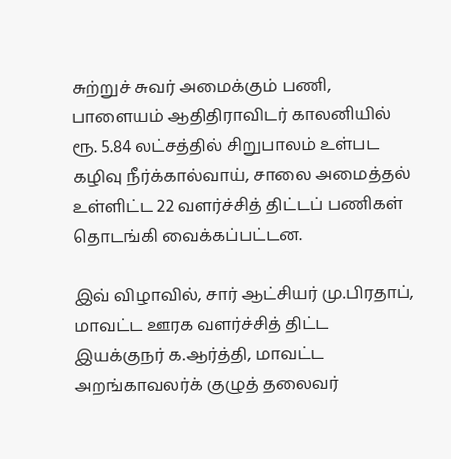சுற்றுச் சுவர் அமைக்கும் பணி, பாளையம் ஆதிதிராவிடர் காலனியில் ரூ. 5.84 லட்சத்தில் சிறுபாலம் உள்பட கழிவு நீர்க்கால்வாய், சாலை அமைத்தல் உள்ளிட்ட 22 வளர்ச்சித் திட்டப் பணிகள் தொடங்கி வைக்கப்பட்டன.

இவ் விழாவில், சார் ஆட்சியர் மு.பிரதாப், மாவட்ட ஊரக வளர்ச்சித் திட்ட இயக்குநர் க.ஆர்த்தி, மாவட்ட அறங்காவலர்க் குழுத் தலைவர்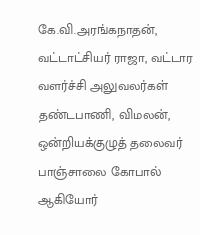கே.வி.அரங்கநாதன், வட்டாட்சியர் ராஜா, வட்டார வளர்ச்சி அலுவலர்கள் தண்டபாணி, விமலன், ஒன்றியக்குழுத் தலைவர் பாஞ்சாலை கோபால் ஆகியோர்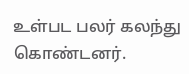உள்பட பலர் கலந்து கொண்டனர்.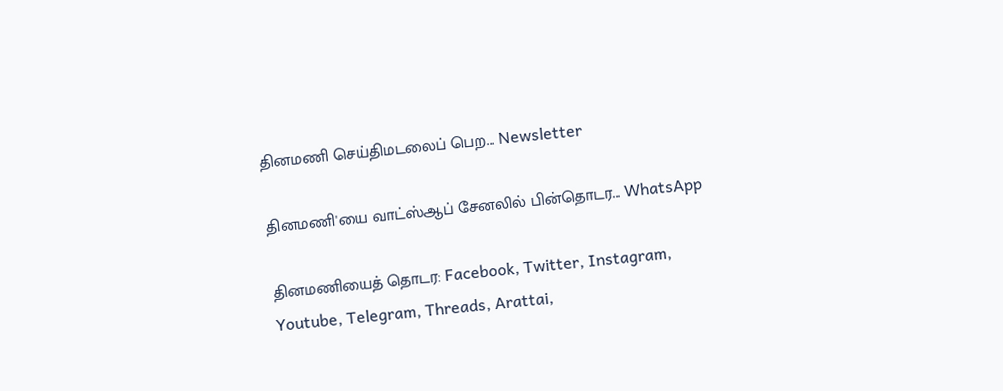தினமணி செய்திமடலைப் பெற... Newsletter

தினமணி'யை வாட்ஸ்ஆப் சேனலில் பின்தொடர... WhatsApp

தினமணியைத் தொடர: Facebook, Twitter, Instagram, Youtube, Telegram, Threads, Arattai,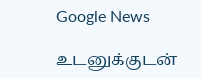Google News

உடனுக்குடன்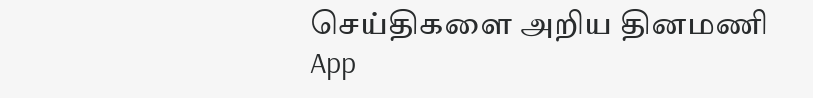செய்திகளை அறிய தினமணி App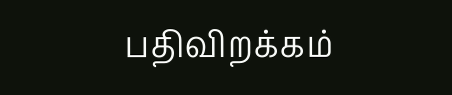பதிவிறக்கம்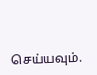செய்யவும்.